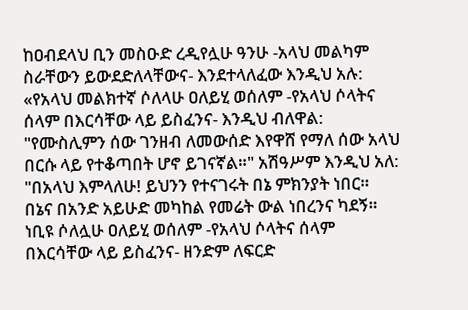ከዐብደላህ ቢን መስዑድ ረዲየሏሁ ዓንሁ -አላህ መልካም ስራቸውን ይውደድለላቸውና- እንደተላለፈው እንዲህ አሉ: «የአላህ መልክተኛ ሶለላሁ ዐለይሂ ወሰለም -የአላህ ሶላትና ሰላም በእርሳቸው ላይ ይስፈንና- እንዲህ ብለዋል: "የሙስሊምን ሰው ገንዘብ ለመውሰድ እየዋሸ የማለ ሰው አላህ በርሱ ላይ የተቆጣበት ሆኖ ይገናኛል።" አሽዓሥም እንዲህ አለ: "በአላህ እምላለሁ! ይህንን የተናገሩት በኔ ምክንያት ነበር። በኔና በአንድ አይሁድ መካከል የመሬት ውል ነበረንና ካደኝ። ነቢዩ ሶለሏሁ ዐለይሂ ወሰለም -የአላህ ሶላትና ሰላም በእርሳቸው ላይ ይስፈንና- ዘንድም ለፍርድ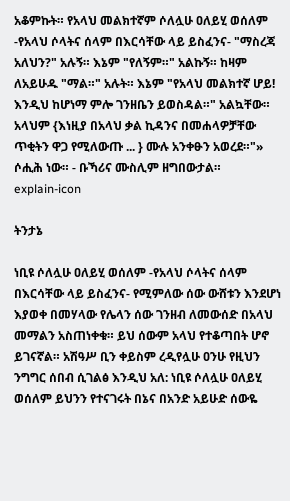አቆምኩት። የአላህ መልክተኛም ሶለሏሁ ዐለይሂ ወሰለም -የአላህ ሶላትና ሰላም በእርሳቸው ላይ ይስፈንና- "ማስረጃ አለህን?" አሉኝ። እኔም "የለኝም።" አልኩኝ። ከዛም ለአይሁዱ "ማል።" አሉት። እኔም "የአላህ መልክተኛ ሆይ! እንዲህ ከሆነማ ምሎ ገንዘቤን ይወስዳል።" አልኳቸው። አላህም {እነዚያ በአላህ ቃል ኪዳንና በመሐላዎቻቸው ጥቂትን ዋጋ የሚለውጡ ... } ሙሉ አንቀፁን አወረደ።"» ሶሒሕ ነው። - ቡኻሪና ሙስሊም ዘግበውታል።
explain-icon

ትንታኔ

ነቢዩ ሶለሏሁ ዐለይሂ ወሰለም -የአላህ ሶላትና ሰላም በእርሳቸው ላይ ይስፈንና- የሚምለው ሰው ውሸቱን እንደሆነ እያወቀ በመሃላው የሌላን ሰው ገንዘብ ለመውሰድ በአላህ መማልን አስጠነቀቁ። ይህ ሰውም አላህ የተቆጣበት ሆኖ ይገናኛል። አሽዓሥ ቢን ቀይስም ረዲየሏሁ ዐንሁ የዚህን ንግግር ሰበብ ሲገልፅ እንዲህ አለ: ነቢዩ ሶለሏሁ ዐለይሂ ወሰለም ይህንን የተናገሩት በኔና በአንድ አይሁድ ሰውዬ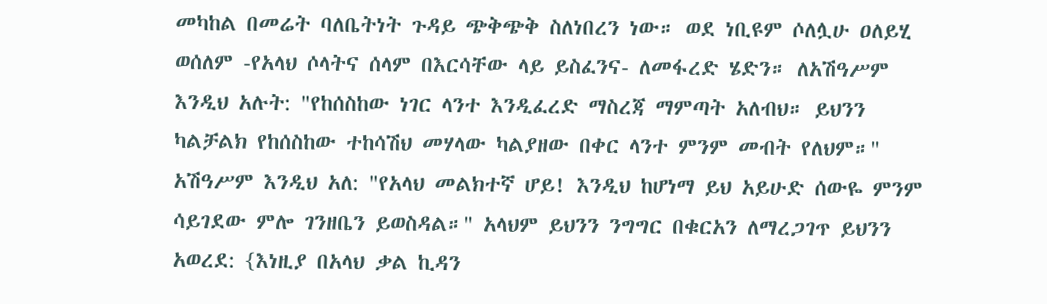መካከል በመሬት ባለቤትነት ጉዳይ ጭቅጭቅ ስለነበረን ነው። ወደ ነቢዩም ሶለሏሁ ዐለይሂ ወሰለም -የአላህ ሶላትና ሰላም በእርሳቸው ላይ ይስፈንና- ለመፋረድ ሄድን። ለአሽዓሥም እንዲህ አሉት: "የከሰስከው ነገር ላንተ እንዲፈረድ ማስረጃ ማምጣት አለብህ። ይህንን ካልቻልክ የከሰስከው ተከሳሽህ መሃላው ካልያዘው በቀር ላንተ ምንም መብት የለህም።" አሽዓሥም እንዲህ አለ: "የአላህ መልክተኛ ሆይ! እንዲህ ከሆነማ ይህ አይሁድ ሰውዬ ምንም ሳይገደው ምሎ ገንዘቤን ይወስዳል።" አላህም ይህንን ንግግር በቁርአን ለማረጋገጥ ይህንን አወረደ: {እነዚያ በአላህ ቃል ኪዳን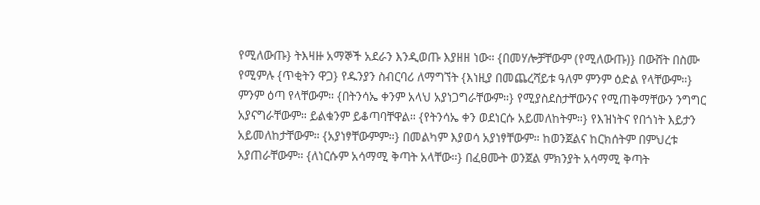የሚለውጡ} ትእዛዙ አማኞች አደራን እንዲወጡ እያዘዘ ነው። {በመሃሎቻቸውም (የሚለውጡ)} በውሸት በስሙ የሚምሉ {ጥቂትን ዋጋ} የዱንያን ስብርባሪ ለማግኘት {እነዚያ በመጨረሻይቱ ዓለም ምንም ዕድል የላቸውም።} ምንም ዕጣ የላቸውም። {በትንሳኤ ቀንም አላህ አያነጋግራቸውም።} የሚያስደስታቸውንና የሚጠቅማቸውን ንግግር አያናግራቸውም። ይልቁንም ይቆጣባቸዋል። {የትንሳኤ ቀን ወደነርሱ አይመለከትም።} የእዝነትና የበጎነት እይታን አይመለከታቸውም። {አያነፃቸውምም።} በመልካም እያወሳ አያነፃቸውም። ከወንጀልና ከርክሰትም በምህረቱ አያጠራቸውም። {ለነርሱም አሳማሚ ቅጣት አላቸው።} በፈፀሙት ወንጀል ምክንያት አሳማሚ ቅጣት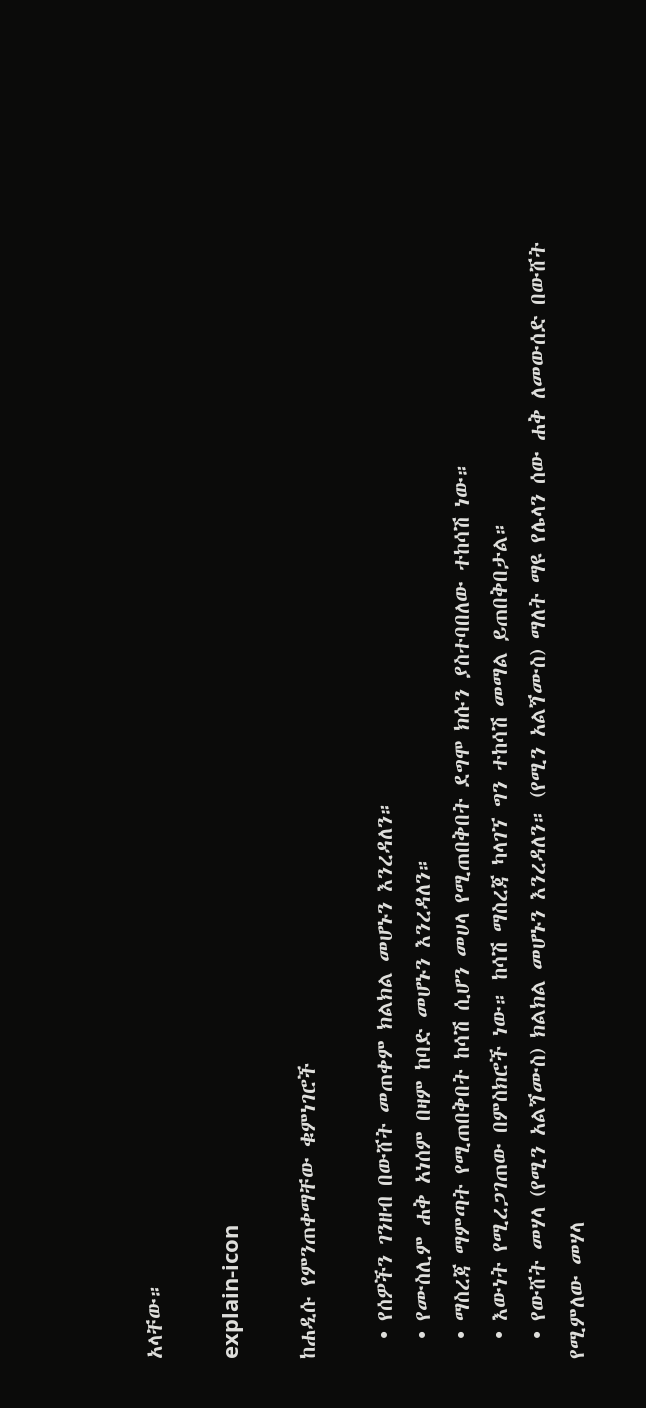አላቸው።

explain-icon

ከሐዲሱ የምንጠቀማቸው ቁምነገሮች

  • የሰዎችን ገንዘብ በውሸት መጠቀም ክልክል መሆኑን እንረዳለን።
  • የሙስሊም ሐቅ አነሰም በዛም ከባድ መሆኑን እንረዳለን።
  • ማስረጃ ማምጣት የሚጠበቅበት ከሳሽ ሲሆን መሀላ የሚጠበቅበት ደግሞ ክሱን ያስተባበለው ተከሳሽ ነው።
  • እውነት የሚረጋገጠው በምስክሮች ነው። ከሳሽ ማስረጃ ካላገኘ ግን ተከሳሽ መማል ይጠበቅበታል።
  • የውሸት መሃላ (የሚን አልጘሙስ) ክልክል መሆኑን እንረዳለን። (የሚን አልጘሙስ) ማለት ማዩ የሌላን ሰው ሐቅ ለመውሰድ በውሸት የሚምለው መሃላ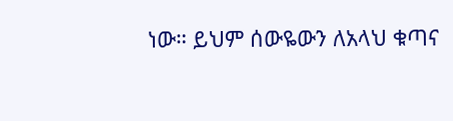ነው። ይህም ሰውዬውን ለአላህ ቁጣና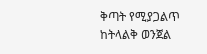ቅጣት የሚያጋልጥ ከትላልቅ ወንጀል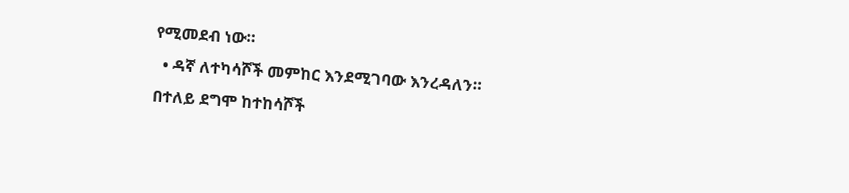የሚመደብ ነው።
  • ዳኛ ለተካሳሾች መምከር እንደሚገባው እንረዳለን። በተለይ ደግሞ ከተከሳሾች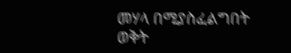መሃላ በሚያስፈልግበት ወቅት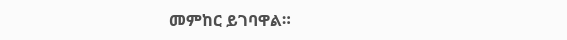መምከር ይገባዋል።